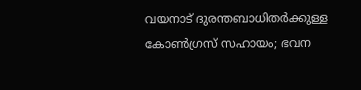വയനാട് ദുരന്തബാധിതര്‍ക്കുള്ള കോണ്‍ഗ്രസ് സഹായം; ഭവന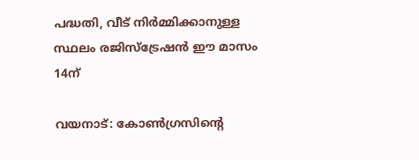പദ്ധതി, വീട് നിർമ്മിക്കാനുള്ള സ്ഥലം രജിസ്ട്രേഷൻ ഈ മാസം 14ന്

വയനാട്: കോൺഗ്രസിന്റെ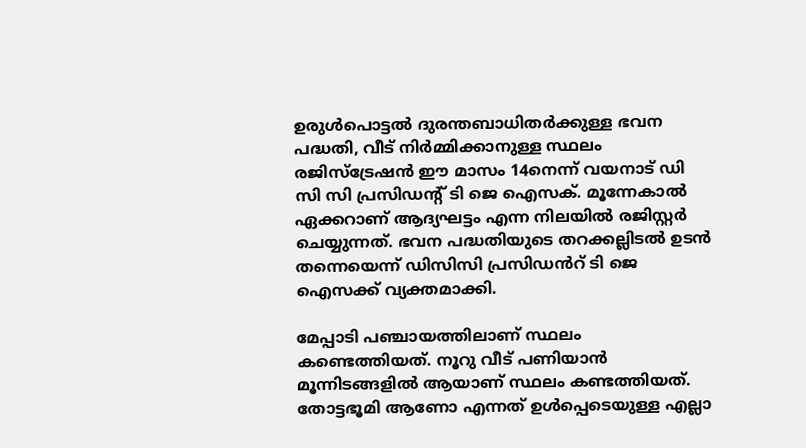ഉരുള്‍പൊട്ടല്‍ ദുരന്തബാധിതർക്കുള്ള ഭവന പദ്ധതി, വീട് നിർമ്മിക്കാനുള്ള സ്ഥലം രജിസ്ട്രേഷൻ ഈ മാസം 14നെന്ന് വയനാട് ഡി സി സി പ്രസിഡന്റ് ടി ജെ ഐസക്. മൂന്നേകാല്‍ ഏക്കറാണ് ആദ്യഘട്ടം എന്ന നിലയില്‍ രജിസ്റ്റർ ചെയ്യുന്നത്. ഭവന പദ്ധതിയുടെ തറക്കല്ലിടല്‍ ഉടൻ തന്നെയെന്ന് ഡിസിസി പ്രസിഡൻറ് ടി ജെ ഐസക്ക് വ്യക്തമാക്കി.

മേപ്പാടി പഞ്ചായത്തിലാണ് സ്ഥലം കണ്ടെത്തിയത്. നൂറു വീട് പണിയാൻ മൂന്നിടങ്ങളില്‍ ആയാണ് സ്ഥലം കണ്ടത്തിയത്. തോട്ടഭൂമി ആണോ എന്നത് ഉള്‍പ്പെടെയുള്ള എല്ലാ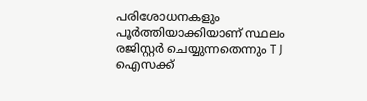പരിശോധനകളും പൂർത്തിയാക്കിയാണ് സ്ഥലം രജിസ്റ്റർ ചെയ്യുന്നതെന്നും T J ഐസക്ക്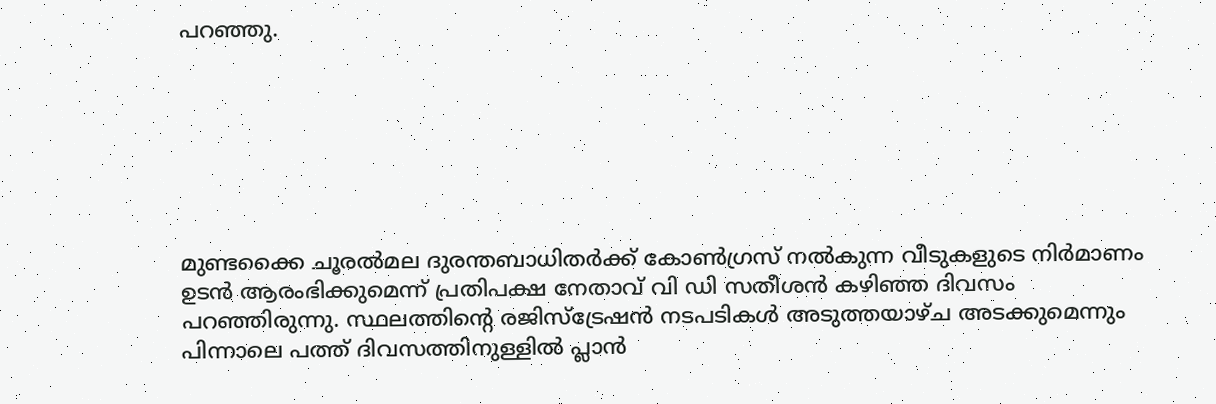പറഞ്ഞു.







മുണ്ടക്കൈ ചൂരല്‍മല ദുരന്തബാധിതർക്ക് കോണ്‍ഗ്രസ് നല്‍കുന്ന വീടുകളുടെ നിർമാണം ഉടൻ ആരംഭിക്കുമെന്ന് പ്രതിപക്ഷ നേതാവ് വി ഡി സതീശൻ കഴിഞ്ഞ ദിവസം പറഞ്ഞിരുന്നു. സ്ഥലത്തിന്റെ രജിസ്ട്രേഷൻ നടപടികള്‍ അടുത്തയാഴ്ച അടക്കുമെന്നും പിന്നാലെ പത്ത് ദിവസത്തിനുള്ളില്‍ പ്ലാൻ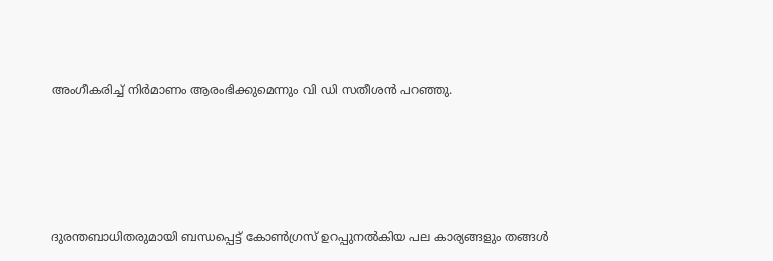അംഗീകരിച്ച്‌ നിർമാണം ആരംഭിക്കുമെന്നും വി ഡി സതീശൻ പറഞ്ഞു.







ദുരന്തബാധിതരുമായി ബന്ധപ്പെട്ട് കോണ്‍ഗ്രസ് ഉറപ്പുനല്‍കിയ പല കാര്യങ്ങളും തങ്ങള്‍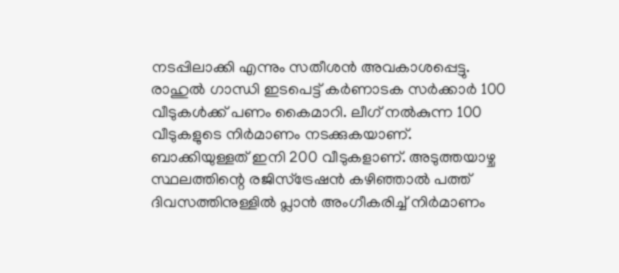നടപ്പിലാക്കി എന്നും സതീശൻ അവകാശപ്പെട്ടു. രാഹുല്‍ ഗാന്ധി ഇടപെട്ട് കർണാടക സർക്കാർ 100 വീടുകള്‍ക്ക് പണം കൈമാറി. ലീഗ് നല്‍കുന്ന 100 വീടുകളുടെ നിർമാണം നടക്കുകയാണ്. ബാക്കിയുള്ളത് ഇനി 200 വീടുകളാണ്. അടുത്തയാഴ്ച സ്ഥലത്തിന്റെ രജിസ്ട്രേഷൻ കഴിഞ്ഞാല്‍ പത്ത് ദിവസത്തിനുള്ളില്‍ പ്ലാൻ അംഗീകരിച്ച്‌ നിർമാണം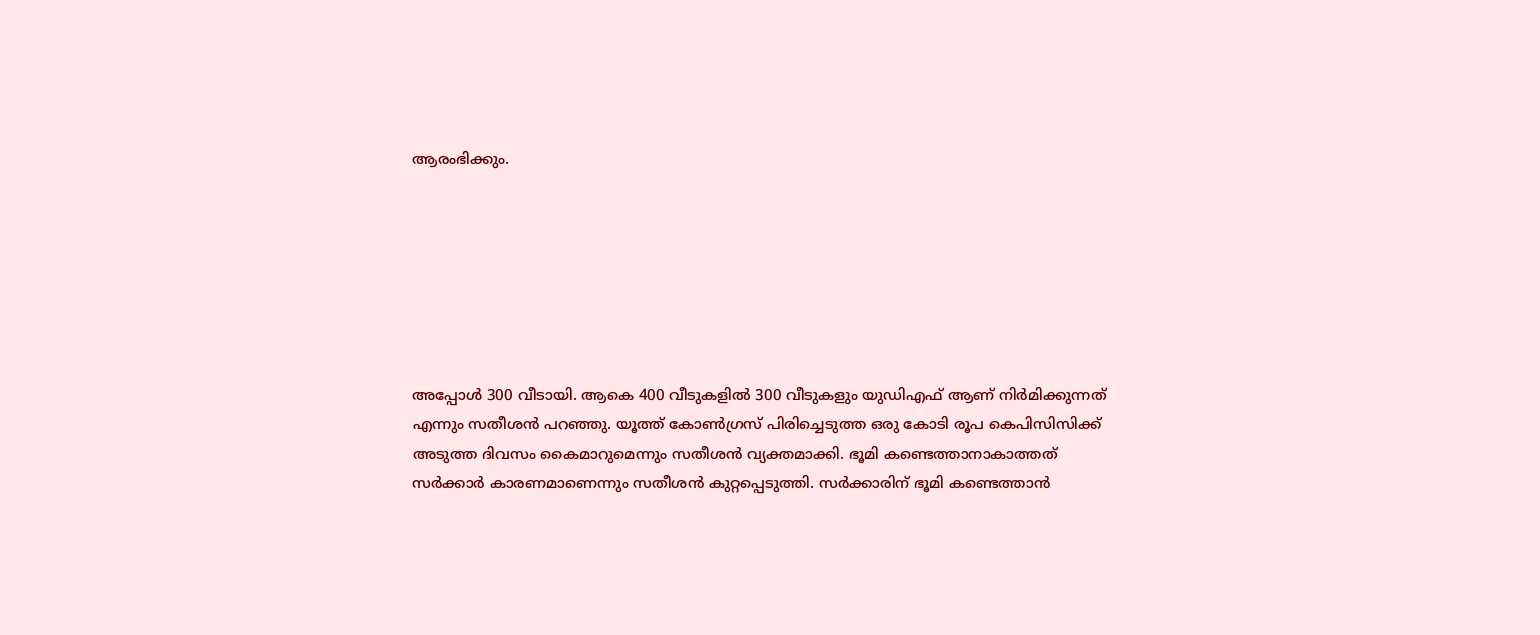ആരംഭിക്കും.







അപ്പോള്‍ 300 വീടായി. ആകെ 400 വീടുകളില്‍ 300 വീടുകളും യുഡിഎഫ് ആണ് നിർമിക്കുന്നത് എന്നും സതീശൻ പറഞ്ഞു. യൂത്ത് കോണ്‍ഗ്രസ് പിരിച്ചെടുത്ത ഒരു കോടി രൂപ കെപിസിസിക്ക് അടുത്ത ദിവസം കൈമാറുമെന്നും സതീശൻ വ്യക്തമാക്കി. ഭൂമി കണ്ടെത്താനാകാത്തത് സർക്കാർ കാരണമാണെന്നും സതീശൻ കുറ്റപ്പെടുത്തി. സർക്കാരിന് ഭൂമി കണ്ടെത്താൻ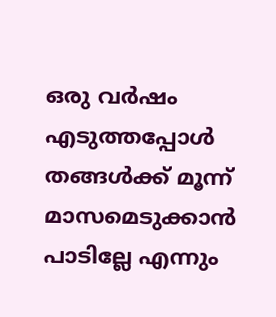ഒരു വർഷം എടുത്തപ്പോള്‍ തങ്ങള്‍ക്ക് മൂന്ന് മാസമെടുക്കാൻ പാടില്ലേ എന്നും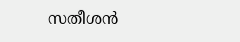സതീശൻ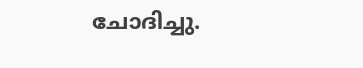ചോദിച്ചു.